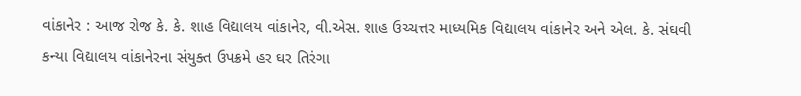વાંકાનેર : આજ રોજ કે. કે. શાહ વિદ્યાલય વાંકાનેર, વી.એસ. શાહ ઉચ્ચત્તર માધ્યમિક વિદ્યાલય વાંકાનેર અને એલ. કે. સંઘવી કન્યા વિદ્યાલય વાંકાનેરના સંયુક્ત ઉપક્રમે હર ઘર તિરંગા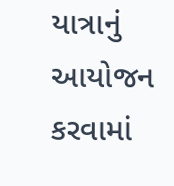યાત્રાનું આયોજન કરવામાં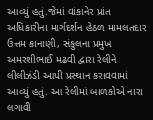આવ્યું હતું.જેમાં વાંકાનેર પ્રાંત અધિકારીના માર્ગદર્શન હેઠળ મામલતદાર ઉત્તમ કાનાણી, સંકુલના પ્રમુખ અમરશીભાઈ મઢવી દ્વારા રેલીને લીલીઝંડી આપી પ્રસ્થાન કરાવવામાં આવ્યું હતું. આ રેલીમાં બાળકોએ નારા લગાવી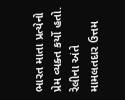ભારત માતા પ્રત્યેનો પ્રેમ વ્યક્ત કર્યો હતો. રેલીના અંતે મામલતદાર ઉત્તમ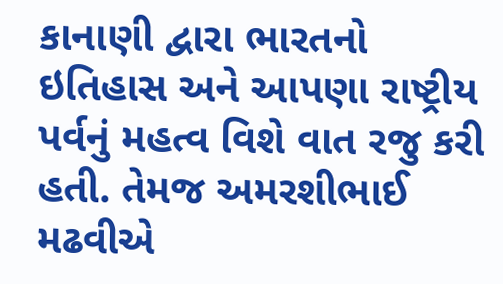કાનાણી દ્વારા ભારતનો ઇતિહાસ અને આપણા રાષ્ટ્રીય પર્વનું મહત્વ વિશે વાત રજુ કરી હતી. તેમજ અમરશીભાઈ મઢવીએ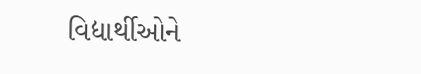વિદ્યાર્થીઓને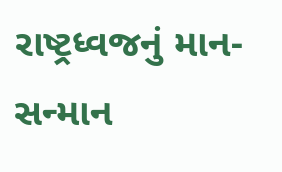રાષ્ટ્રધ્વજનું માન-સન્માન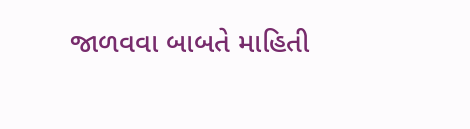જાળવવા બાબતે માહિતી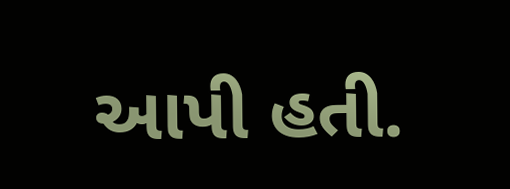આપી હતી.